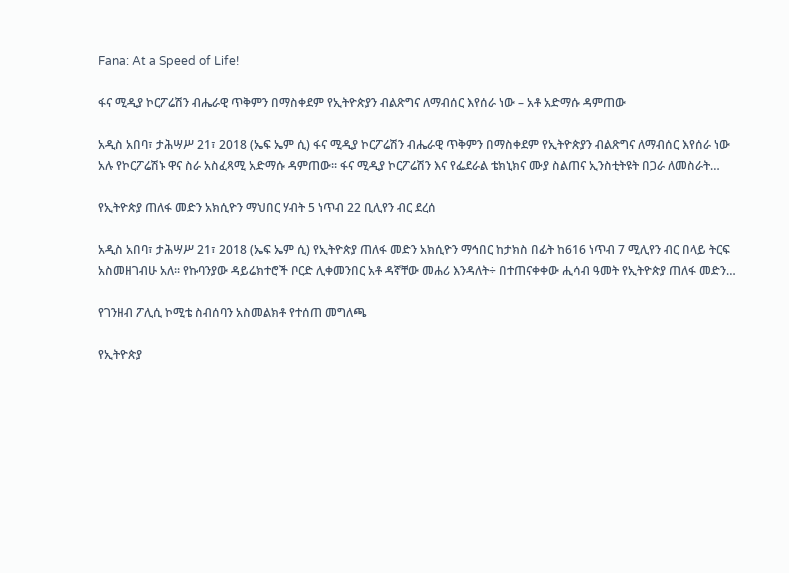Fana: At a Speed of Life!

ፋና ሚዲያ ኮርፖሬሽን ብሔራዊ ጥቅምን በማስቀደም የኢትዮጵያን ብልጽግና ለማብሰር እየሰራ ነው – አቶ አድማሱ ዳምጠው

አዲስ አበባ፣ ታሕሣሥ 21፣ 2018 (ኤፍ ኤም ሲ) ፋና ሚዲያ ኮርፖሬሽን ብሔራዊ ጥቅምን በማስቀደም የኢትዮጵያን ብልጽግና ለማብሰር እየሰራ ነው አሉ የኮርፖሬሽኑ ዋና ስራ አስፈጻሚ አድማሱ ዳምጠው፡፡ ፋና ሚዲያ ኮርፖሬሽን እና የፌደራል ቴክኒክና ሙያ ስልጠና ኢንስቲትዩት በጋራ ለመስራት…

የኢትዮጵያ ጠለፋ መድን አክሲዮን ማህበር ሃብት 5 ነጥብ 22 ቢሊየን ብር ደረሰ

አዲስ አበባ፣ ታሕሣሥ 21፣ 2018 (ኤፍ ኤም ሲ) የኢትዮጵያ ጠለፋ መድን አክሲዮን ማኅበር ከታክስ በፊት ከ616 ነጥብ 7 ሚሊየን ብር በላይ ትርፍ አስመዘገብሁ አለ፡፡ የኩባንያው ዳይሬክተሮች ቦርድ ሊቀመንበር አቶ ዳኛቸው መሐሪ እንዳለት÷ በተጠናቀቀው ሒሳብ ዓመት የኢትዮጵያ ጠለፋ መድን…

የገንዘብ ፖሊሲ ኮሚቴ ስብሰባን አስመልክቶ የተሰጠ መግለጫ

የኢትዮጵያ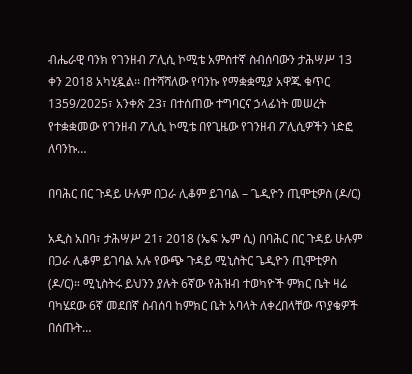ብሔራዊ ባንክ የገንዘብ ፖሊሲ ኮሚቴ አምስተኛ ስብሰባውን ታሕሣሥ 13 ቀን 2018 አካሂዷል፡፡ በተሻሻለው የባንኩ የማቋቋሚያ አዋጁ ቁጥር 1359/2025፣ አንቀጽ 23፣ በተሰጠው ተግባርና ኃላፊነት መሠረት የተቋቋመው የገንዘብ ፖሊሲ ኮሚቴ በየጊዜው የገንዘብ ፖሊሲዎችን ነድፎ ለባንኩ…

በባሕር በር ጉዳይ ሁሉም በጋራ ሊቆም ይገባል – ጌዲዮን ጢሞቲዎስ (ዶ/ር)

አዲስ አበባ፣ ታሕሣሥ 21፣ 2018 (ኤፍ ኤም ሲ) በባሕር በር ጉዳይ ሁሉም በጋራ ሊቆም ይገባል አሉ የውጭ ጉዳይ ሚኒስትር ጌዲዮን ጢሞቲዎስ (ዶ/ር)። ሚኒስትሩ ይህንን ያሉት 6ኛው የሕዝብ ተወካዮች ምክር ቤት ዛሬ ባካሄደው 6ኛ መደበኛ ስብሰባ ከምክር ቤት አባላት ለቀረበላቸው ጥያቄዎች በሰጡት…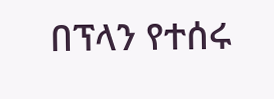በፕላን የተሰሩ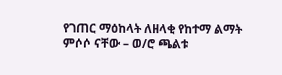የገጠር ማዕከላት ለዘላቂ የከተማ ልማት ምሶሶ ናቸው – ወ/ሮ ጫልቱ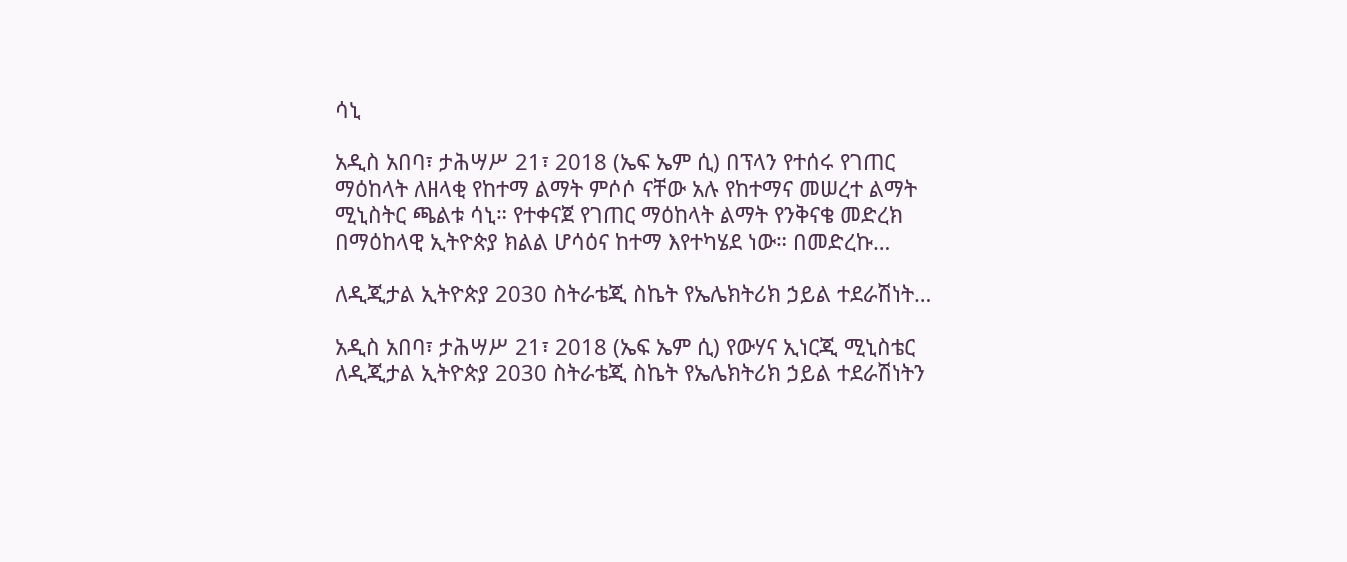ሳኒ

አዲስ አበባ፣ ታሕሣሥ 21፣ 2018 (ኤፍ ኤም ሲ) በፕላን የተሰሩ የገጠር ማዕከላት ለዘላቂ የከተማ ልማት ምሶሶ ናቸው አሉ የከተማና መሠረተ ልማት ሚኒስትር ጫልቱ ሳኒ። የተቀናጀ የገጠር ማዕከላት ልማት የንቅናቄ መድረክ በማዕከላዊ ኢትዮጵያ ክልል ሆሳዕና ከተማ እየተካሄደ ነው። በመድረኩ…

ለዲጂታል ኢትዮጵያ 2030 ስትራቴጂ ስኬት የኤሌክትሪክ ኃይል ተደራሽነት…

አዲስ አበባ፣ ታሕሣሥ 21፣ 2018 (ኤፍ ኤም ሲ) የውሃና ኢነርጂ ሚኒስቴር ለዲጂታል ኢትዮጵያ 2030 ስትራቴጂ ስኬት የኤሌክትሪክ ኃይል ተደራሽነትን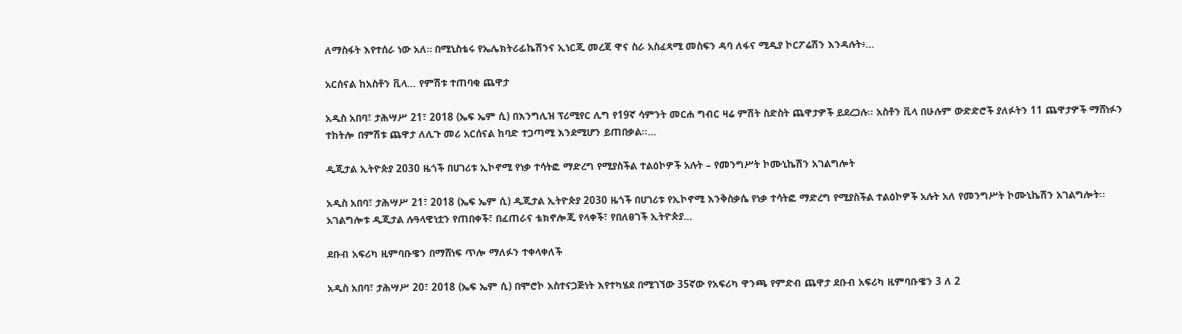ለማስፋት እየተሰራ ነው አለ። በሚኒስቴሩ የኤሌክትሪፊኬሽንና ኢነርጂ መረጃ ዋና ስራ አስፈጻሚ መስፍን ዳባ ለፋና ሚዲያ ኮርፖሬሽን እንዳሉት፥…

አርሰናል ከአስቶን ቪላ… የምሽቱ ተጠባቂ ጨዋታ

አዲስ አበባ፣ ታሕሣሥ 21፣ 2018 (ኤፍ ኤም ሲ) በእንግሊዝ ፕሪሚየር ሊግ የ19ኛ ሳምንት መርሐ ግብር ዛሬ ምሽት ስድስት ጨዋታዎች ይደረጋሉ፡፡ አስቶን ቪላ በሁሉም ውድድሮች ያለፉትን 11 ጨዋታዎች ማሸነፉን ተከትሎ በምሽቱ ጨዋታ ለሊጉ መሪ አርሰናል ከባድ ተጋጣሚ እንደሚሆን ይጠበቃል፡፡…

ዲጂታል ኢትዮጵያ 2030 ዜጎች በሀገሪቱ ኢኮኖሚ የነቃ ተሳትፎ ማድረግ የሚያስችል ተልዕኮዎች አሉት – የመንግሥት ኮሙኒኬሽን አገልግሎት

አዲስ አበባ፣ ታሕሣሥ 21፣ 2018 (ኤፍ ኤም ሲ) ዲጂታል ኢትዮጵያ 2030 ዜጎች በሀገሪቱ የኢኮኖሚ እንቅስቃሴ የነቃ ተሳትፎ ማድረግ የሚያስችል ተልዕኮዎች አሉት አለ የመንግሥት ኮሙኒኬሽን አገልግሎት፡፡ አገልግሎቱ ዲጂታል ሉዓላዊነቷን የጠበቀች፣ በፈጠራና ቴክኖሎጂ የላቀች፣ የበለፀገች ኢትዮጵያ…

ደቡብ አፍሪካ ዚምባቡዌን በማሸነፍ ጥሎ ማለፉን ተቀላቀለች

አዲስ አበባ፣ ታሕሣሥ 20፣ 2018 (ኤፍ ኤም ሲ) በሞሮኮ አስተናጋጅነት እየተካሄደ በሚገኘው 35ኛው የአፍሪካ ዋንጫ የምድብ ጨዋታ ደቡብ አፍሪካ ዚምባቡዌን 3 ለ 2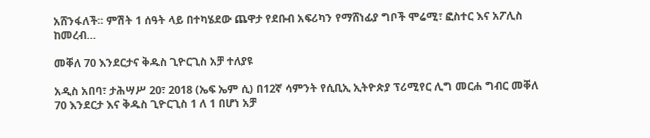አሸንፋለች፡፡ ምሽት 1 ሰዓት ላይ በተካሄደው ጨዋታ የደቡብ አፍሪካን የማሸነፊያ ግቦች ሞሬሚ፣ ፎስተር እና አፖሊስ ከመረብ…

መቐለ 70 እንደርታና ቅዱስ ጊዮርጊስ አቻ ተለያዩ

አዲስ አበባ፣ ታሕሣሥ 20፣ 2018 (ኤፍ ኤም ሲ) በ12ኛ ሳምንት የሲቢኢ ኢትዮጵያ ፕሪሚየር ሊግ መርሐ ግብር መቐለ 70 እንደርታ እና ቅዱስ ጊዮርጊስ 1 ለ 1 በሆነ አቻ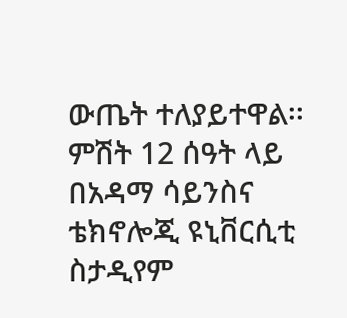ውጤት ተለያይተዋል፡፡ ምሽት 12 ሰዓት ላይ በአዳማ ሳይንስና ቴክኖሎጂ ዩኒቨርሲቲ ስታዲየም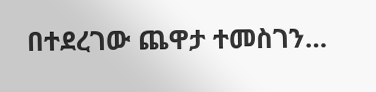በተደረገው ጨዋታ ተመስገን…